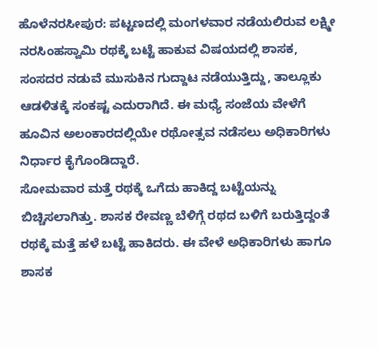ಹೊಳೆನರಸೀಪುರ: ಪಟ್ಟಣದಲ್ಲಿ ಮಂಗಳವಾರ ನಡೆಯಲಿರುವ ಲಕ್ಷ್ಮೀ ನರಸಿಂಹಸ್ವಾಮಿ ರಥಕ್ಕೆ ಬಟ್ಟೆ ಹಾಕುವ ವಿಷಯದಲ್ಲಿ ಶಾಸಕ, ಸಂಸದರ ನಡುವೆ ಮುಸುಕಿನ ಗುದ್ದಾಟ ನಡೆಯುತ್ತಿದ್ದು, ತಾಲ್ಲೂಕು ಆಡಳಿತಕ್ಕೆ ಸಂಕಷ್ಟ ಎದುರಾಗಿದೆ. ಈ ಮಧ್ಯೆ ಸಂಜೆಯ ವೇಳೆಗೆ ಹೂವಿನ ಅಲಂಕಾರದಲ್ಲಿಯೇ ರಥೋತ್ಸವ ನಡೆಸಲು ಅಧಿಕಾರಿಗಳು ನಿರ್ಧಾರ ಕೈಗೊಂಡಿದ್ದಾರೆ.
ಸೋಮವಾರ ಮತ್ತೆ ರಥಕ್ಕೆ ಒಗೆದು ಹಾಕಿದ್ದ ಬಟ್ಟೆಯನ್ನು ಬಿಚ್ಚಿಸಲಾಗಿತ್ತು. ಶಾಸಕ ರೇವಣ್ಣ ಬೆಳಿಗ್ಗೆ ರಥದ ಬಳಿಗೆ ಬರುತ್ತಿದ್ದಂತೆ ರಥಕ್ಕೆ ಮತ್ತೆ ಹಳೆ ಬಟ್ಟೆ ಹಾಕಿದರು. ಈ ವೇಳೆ ಅಧಿಕಾರಿಗಳು ಹಾಗೂ ಶಾಸಕ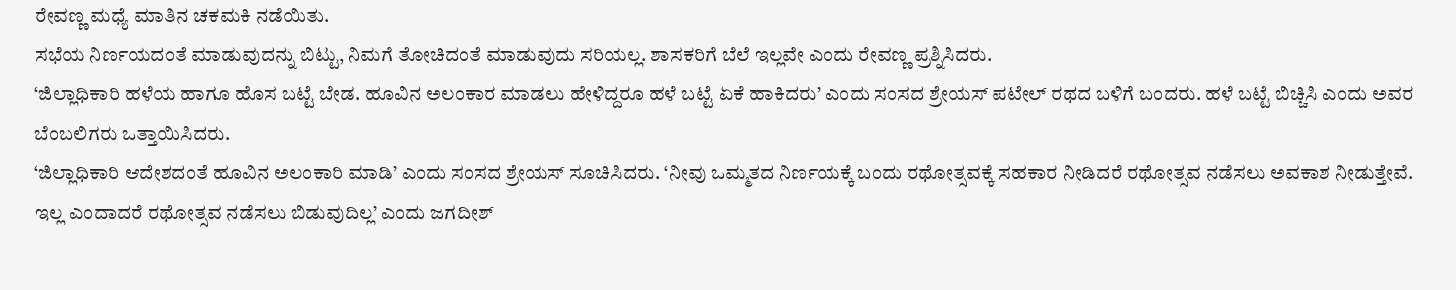ರೇವಣ್ಣ ಮಧ್ಯೆ ಮಾತಿನ ಚಕಮಕಿ ನಡೆಯಿತು.
ಸಭೆಯ ನಿರ್ಣಯದಂತೆ ಮಾಡುವುದನ್ನು ಬಿಟ್ಟು, ನಿಮಗೆ ತೋಚಿದಂತೆ ಮಾಡುವುದು ಸರಿಯಲ್ಲ. ಶಾಸಕರಿಗೆ ಬೆಲೆ ಇಲ್ಲವೇ ಎಂದು ರೇವಣ್ಣ ಪ್ರಶ್ನಿಸಿದರು.
‘ಜಿಲ್ಲಾಧಿಕಾರಿ ಹಳೆಯ ಹಾಗೂ ಹೊಸ ಬಟ್ಟೆ ಬೇಡ. ಹೂವಿನ ಅಲಂಕಾರ ಮಾಡಲು ಹೇಳಿದ್ದರೂ ಹಳೆ ಬಟ್ಟೆ ಏಕೆ ಹಾಕಿದರು’ ಎಂದು ಸಂಸದ ಶ್ರೇಯಸ್ ಪಟೇಲ್ ರಥದ ಬಳಿಗೆ ಬಂದರು. ಹಳೆ ಬಟ್ಟೆ ಬಿಚ್ಚಿಸಿ ಎಂದು ಅವರ ಬೆಂಬಲಿಗರು ಒತ್ತಾಯಿಸಿದರು.
‘ಜಿಲ್ಲಾಧಿಕಾರಿ ಆದೇಶದಂತೆ ಹೂವಿನ ಅಲಂಕಾರಿ ಮಾಡಿ’ ಎಂದು ಸಂಸದ ಶ್ರೇಯಸ್ ಸೂಚಿಸಿದರು. ‘ನೀವು ಒಮ್ಮತದ ನಿರ್ಣಯಕ್ಕೆ ಬಂದು ರಥೋತ್ಸವಕ್ಕೆ ಸಹಕಾರ ನೀಡಿದರೆ ರಥೋತ್ಸವ ನಡೆಸಲು ಅವಕಾಶ ನೀಡುತ್ತೇವೆ. ಇಲ್ಲ ಎಂದಾದರೆ ರಥೋತ್ಸವ ನಡೆಸಲು ಬಿಡುವುದಿಲ್ಲ’ ಎಂದು ಜಗದೀಶ್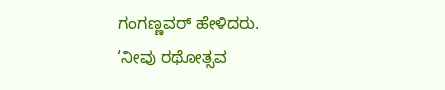ಗಂಗಣ್ಣವರ್ ಹೇಳಿದರು.
‘ನೀವು ರಥೋತ್ಸವ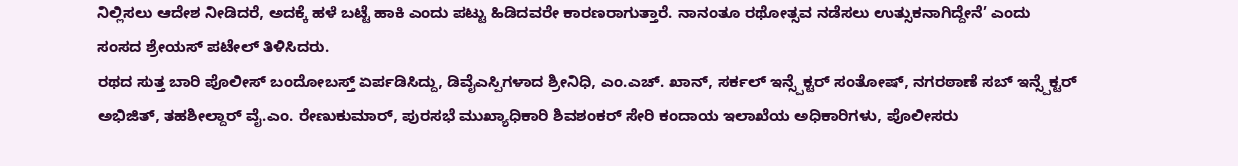ನಿಲ್ಲಿಸಲು ಆದೇಶ ನೀಡಿದರೆ, ಅದಕ್ಕೆ ಹಳೆ ಬಟ್ಟೆ ಹಾಕಿ ಎಂದು ಪಟ್ಟು ಹಿಡಿದವರೇ ಕಾರಣರಾಗುತ್ತಾರೆ. ನಾನಂತೂ ರಥೋತ್ಸವ ನಡೆಸಲು ಉತ್ಸುಕನಾಗಿದ್ದೇನೆ’ ಎಂದು ಸಂಸದ ಶ್ರೇಯಸ್ ಪಟೇಲ್ ತಿಳಿಸಿದರು.
ರಥದ ಸುತ್ತ ಬಾರಿ ಪೊಲೀಸ್ ಬಂದೋಬಸ್ತ್ ಏರ್ಪಡಿಸಿದ್ದು, ಡಿವೈಎಸ್ಪಿಗಳಾದ ಶ್ರೀನಿಧಿ, ಎಂ.ಎಚ್. ಖಾನ್, ಸರ್ಕಲ್ ಇನ್ಸ್ಪೆಕ್ಟರ್ ಸಂತೋಷ್, ನಗರಠಾಣೆ ಸಬ್ ಇನ್ಸ್ಪೆಕ್ಟರ್ ಅಭಿಜಿತ್, ತಹಶೀಲ್ದಾರ್ ವೈ.ಎಂ. ರೇಣುಕುಮಾರ್, ಪುರಸಭೆ ಮುಖ್ಯಾಧಿಕಾರಿ ಶಿವಶಂಕರ್ ಸೇರಿ ಕಂದಾಯ ಇಲಾಖೆಯ ಅಧಿಕಾರಿಗಳು, ಪೊಲೀಸರು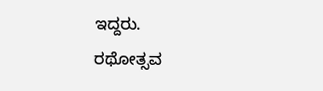ಇದ್ದರು.
ರಥೋತ್ಸವ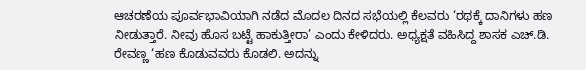ಆಚರಣೆಯ ಪೂರ್ವಭಾವಿಯಾಗಿ ನಡೆದ ಮೊದಲ ದಿನದ ಸಭೆಯಲ್ಲಿ ಕೆಲವರು ‘ರಥಕ್ಕೆ ದಾನಿಗಳು ಹಣ ನೀಡುತ್ತಾರೆ. ನೀವು ಹೊಸ ಬಟ್ಟೆ ಹಾಕುತ್ತೀರಾ’ ಎಂದು ಕೇಳಿದರು. ಅಧ್ಯಕ್ಷತೆ ವಹಿಸಿದ್ದ ಶಾಸಕ ಎಚ್.ಡಿ. ರೇವಣ್ಣ ‘ಹಣ ಕೊಡುವವರು ಕೊಡಲಿ. ಅದನ್ನು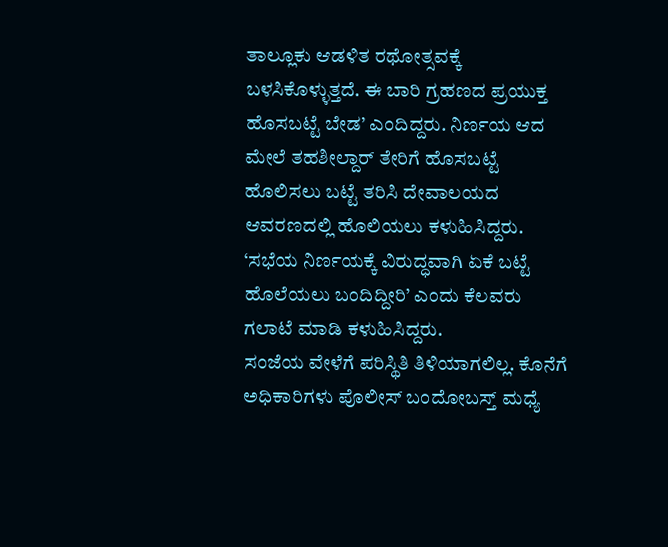ತಾಲ್ಲೂಕು ಆಡಳಿತ ರಥೋತ್ಸವಕ್ಕೆ ಬಳಸಿಕೊಳ್ಳುತ್ತದೆ. ಈ ಬಾರಿ ಗ್ರಹಣದ ಪ್ರಯುಕ್ತ ಹೊಸಬಟ್ಟೆ ಬೇಡ’ ಎಂದಿದ್ದರು. ನಿರ್ಣಯ ಆದ ಮೇಲೆ ತಹಶೀಲ್ದಾರ್ ತೇರಿಗೆ ಹೊಸಬಟ್ಟೆ ಹೊಲಿಸಲು ಬಟ್ಟೆ ತರಿಸಿ ದೇವಾಲಯದ ಆವರಣದಲ್ಲಿ ಹೊಲಿಯಲು ಕಳುಹಿಸಿದ್ದರು. ‘ಸಭೆಯ ನಿರ್ಣಯಕ್ಕೆ ವಿರುದ್ಧವಾಗಿ ಏಕೆ ಬಟ್ಟೆ ಹೊಲೆಯಲು ಬಂದಿದ್ದೀರಿ’ ಎಂದು ಕೆಲವರು ಗಲಾಟೆ ಮಾಡಿ ಕಳುಹಿಸಿದ್ದರು.
ಸಂಜೆಯ ವೇಳೆಗೆ ಪರಿಸ್ಥಿತಿ ತಿಳಿಯಾಗಲಿಲ್ಲ. ಕೊನೆಗೆ ಅಧಿಕಾರಿಗಳು ಪೊಲೀಸ್ ಬಂದೋಬಸ್ತ್ ಮಧ್ಯೆ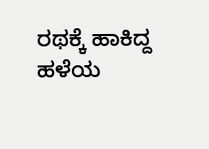ರಥಕ್ಕೆ ಹಾಕಿದ್ದ ಹಳೆಯ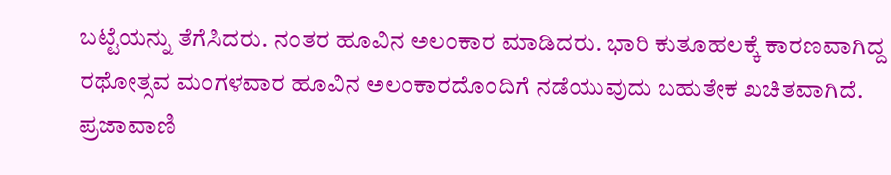ಬಟ್ಟೆಯನ್ನು ತೆಗೆಸಿದರು. ನಂತರ ಹೂವಿನ ಅಲಂಕಾರ ಮಾಡಿದರು. ಭಾರಿ ಕುತೂಹಲಕ್ಕೆ ಕಾರಣವಾಗಿದ್ದ ರಥೋತ್ಸವ ಮಂಗಳವಾರ ಹೂವಿನ ಅಲಂಕಾರದೊಂದಿಗೆ ನಡೆಯುವುದು ಬಹುತೇಕ ಖಚಿತವಾಗಿದೆ.
ಪ್ರಜಾವಾಣಿ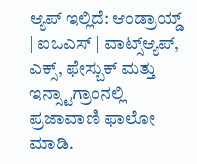ಆ್ಯಪ್ ಇಲ್ಲಿದೆ: ಆಂಡ್ರಾಯ್ಡ್ | ಐಒಎಸ್ | ವಾಟ್ಸ್ಆ್ಯಪ್, ಎಕ್ಸ್, ಫೇಸ್ಬುಕ್ ಮತ್ತು ಇನ್ಸ್ಟಾಗ್ರಾಂನಲ್ಲಿ ಪ್ರಜಾವಾಣಿ ಫಾಲೋ ಮಾಡಿ.